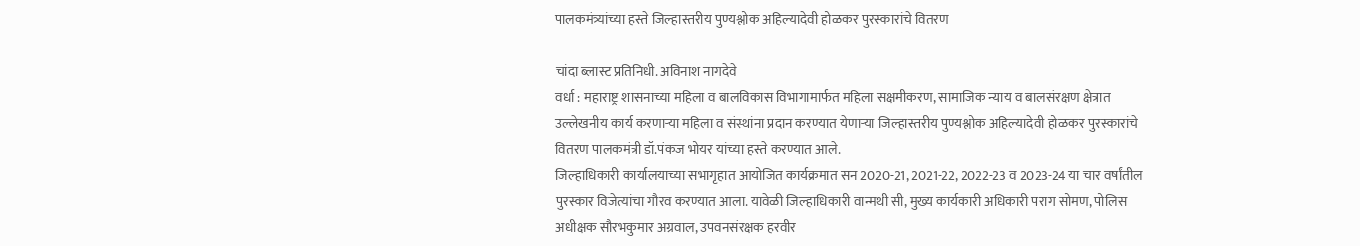पालकमंत्र्यांच्या हस्ते जिल्हास्तरीय पुण्यश्लोक अहिल्यादेवी होळकर पुरस्कारांचे वितरण

चांदा ब्लास्ट प्रतिनिधी. अविनाश नागदेवे
वर्धा : महाराष्ट्र शासनाच्या महिला व बालविकास विभागामार्फत महिला सक्षमीकरण, सामाजिक न्याय व बालसंरक्षण क्षेत्रात उल्लेखनीय कार्य करणाऱ्या महिला व संस्थांना प्रदान करण्यात येणाऱ्या जिल्हास्तरीय पुण्यश्लोक अहिल्यादेवी होळकर पुरस्कारांचे वितरण पालकमंत्री डॉ.पंकज भोयर यांच्या हस्ते करण्यात आले.
जिल्हाधिकारी कार्यालयाच्या सभागृहात आयोजित कार्यक्रमात सन 2020-21, 2021-22, 2022-23 व 2023-24 या चार वर्षांतील पुरस्कार विजेत्यांचा गौरव करण्यात आला. यावेळी जिल्हाधिकारी वान्मथी सी, मुख्य कार्यकारी अधिकारी पराग सोमण, पोलिस अधीक्षक सौरभकुमार अग्रवाल, उपवनसंरक्षक हरवीर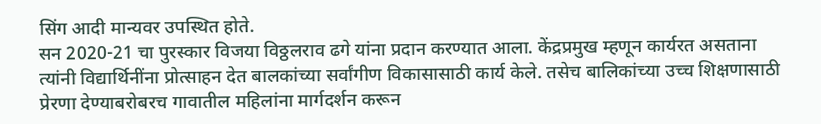सिंग आदी मान्यवर उपस्थित होते.
सन 2020-21 चा पुरस्कार विजया विठ्ठलराव ढगे यांना प्रदान करण्यात आला. केंद्रप्रमुख म्हणून कार्यरत असताना त्यांनी विद्यार्थिनींना प्रोत्साहन देत बालकांच्या सर्वांगीण विकासासाठी कार्य केले. तसेच बालिकांच्या उच्च शिक्षणासाठी प्रेरणा देण्याबरोबरच गावातील महिलांना मार्गदर्शन करून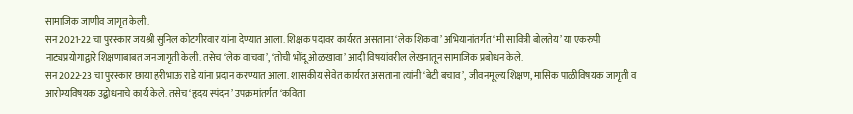सामाजिक जाणीव जागृत केली.
सन 2021-22 चा पुरस्कार जयश्री सुनिल कोटगीरवार यांना देण्यात आला. शिक्षक पदावर कार्यरत असताना ‘लेक शिकवा’ अभियानांतर्गत ‘मी सावित्री बोलतेय’ या एकरुपी नाट्यप्रयोगाद्वारे शिक्षणाबाबत जनजागृती केली. तसेच ‘लेक वाचवा’, ‘तोची भोंदू ओळखावा’ आदी विषयांवरील लेखनातून सामाजिक प्रबोधन केले.
सन 2022-23 चा पुरस्कार छाया हरीभाऊ राडे यांना प्रदान करण्यात आला. शासकीय सेवेत कार्यरत असताना त्यांनी ‘बेटी बचाव’, जीवनमूल्य शिक्षण, मासिक पाळीविषयक जागृती व आरोग्यविषयक उद्बोधनाचे कार्य केले. तसेच ‘हृदय स्पंदन’ उपक्रमांतर्गत ‘कविता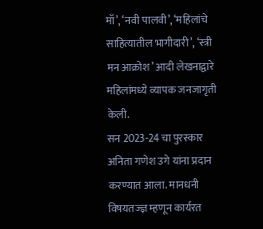माँ’, ‘नवी पालवी’, ‘महिलांचे साहित्यातील भागीदारी’, ‘स्त्री मन आक्रोश’ आदी लेखनाद्वारे महिलांमध्ये व्यापक जनजागृती केली.
सन 2023-24 चा पुरस्कार अनिता गणेश उगे यांना प्रदान करण्यात आला. मानधनी विषयतज्ज्ञ म्हणून कार्यरत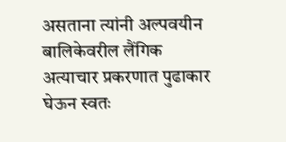असताना त्यांनी अल्पवयीन बालिकेवरील लैंगिक अत्याचार प्रकरणात पुढाकार घेऊन स्वतः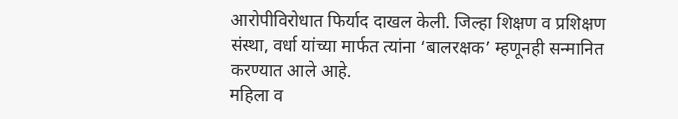आरोपीविरोधात फिर्याद दाखल केली. जिल्हा शिक्षण व प्रशिक्षण संस्था, वर्धा यांच्या मार्फत त्यांना ‘बालरक्षक’ म्हणूनही सन्मानित करण्यात आले आहे.
महिला व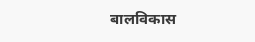बालविकास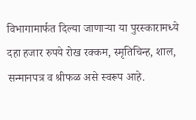विभागामार्फत दिल्या जाणाऱ्या या पुरस्कारामध्ये दहा हजार रुपये रोख रक्कम, स्मृतिचिन्ह, शाल, सन्मानपत्र व श्रीफळ असे स्वरूप आहे.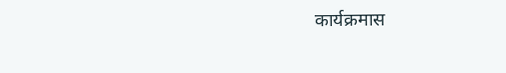कार्यक्रमास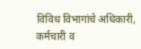विविध विभागांचे अधिकारी, कर्मचारी व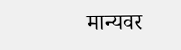मान्यवर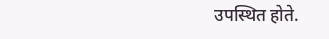उपस्थित होते.